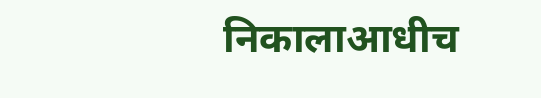निकालाआधीच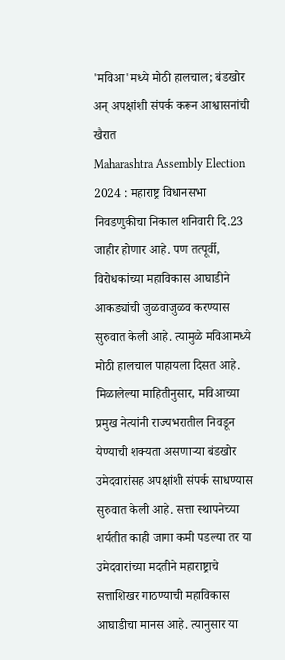'मविआ'मध्ये मोठी हालचाल; बंडखोर अन् अपक्षांशी संपर्क करून आश्वासनांची खैरात
Maharashtra Assembly Election 2024 : महाराष्ट्र विधानसभा निवडणुकीचा निकाल शनिवारी दि.23 जाहीर होणार आहे. पण तत्पूर्वी, विरोधकांच्या महाविकास आघाडीने आकड्यांची जुळवाजुळव करण्यास सुरुवात केली आहे. त्यामुळे मविआमध्ये मोठी हालचाल पाहायला दिसत आहे.
मिळालेल्या माहितीनुसार, मविआच्या प्रमुख नेत्यांनी राज्यभरातील निवडून येण्याची शक्यता असणाऱ्या बंडखोर उमेदवारांसह अपक्षांशी संपर्क साधण्यास सुरुवात केली आहे. सत्ता स्थापनेच्या शर्यतीत काही जागा कमी पडल्या तर या उमेदवारांच्या मदतीने महाराष्ट्राचे सत्ताशिखर गाठण्याची महाविकास आघाडीचा मानस आहे. त्यानुसार या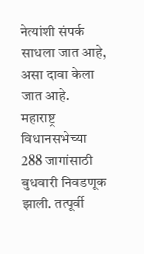नेत्यांशी संपर्क साधला जात आहे, असा दावा केला जात आहे.
महाराष्ट्र विधानसभेच्या 288 जागांसाठी बुधवारी निवडणूक झाली. तत्पूर्वी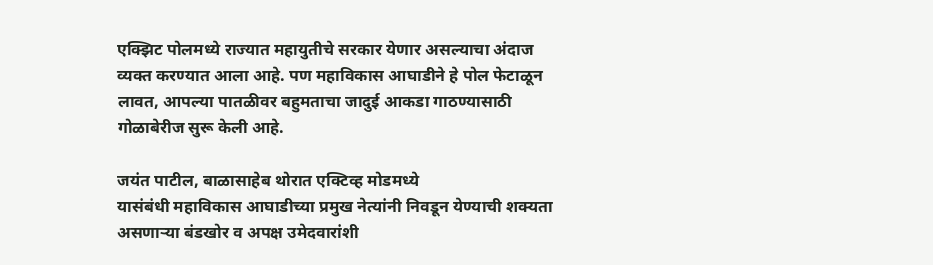एक्झिट पोलमध्ये राज्यात महायुतीचे सरकार येणार असल्याचा अंदाज व्यक्त करण्यात आला आहे. पण महाविकास आघाडीने हे पोल फेटाळून लावत, आपल्या पातळीवर बहुमताचा जादुई आकडा गाठण्यासाठी गोळाबेरीज सुरू केली आहे.

जयंत पाटील, बाळासाहेब थोरात एक्टिव्ह मोडमध्ये
यासंबंधी महाविकास आघाडीच्या प्रमुख नेत्यांनी निवडून येण्याची शक्यता असणाऱ्या बंडखोर व अपक्ष उमेदवारांशी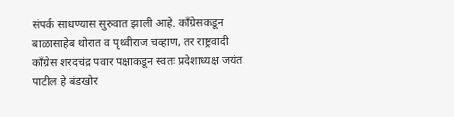संपर्क साधण्यास सुरुवात झाली आहे. काँग्रेसकडून बाळासाहेब थोरात व पृथ्वीराज चव्हाण, तर राष्ट्रवादी काँग्रेस शरदचंद्र पवार पक्षाकडून स्वतः प्रदेशाध्यक्ष जयंत पाटील हे बंडखोर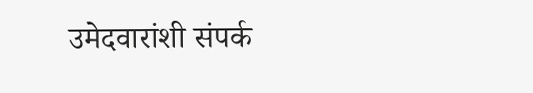उमेदवारांशी संपर्क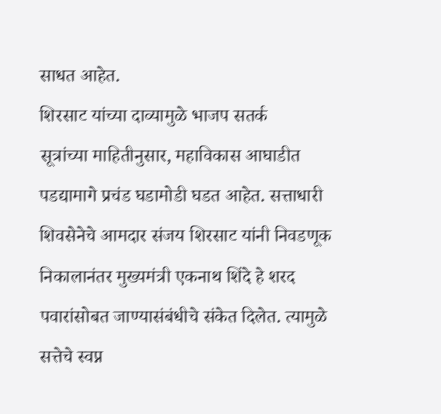साधत आहेत.
शिरसाट यांच्या दाव्यामुळे भाजप सतर्क
सूत्रांच्या माहितीनुसार, महाविकास आघाडीत पडद्यामागे प्रचंड घडामोडी घडत आहेत. सत्ताधारी शिवसेनेचे आमदार संजय शिरसाट यांनी निवडणूक निकालानंतर मुख्यमंत्री एकनाथ शिंदे हे शरद पवारांसोबत जाण्यासंबंधीचे संकेत दिलेत. त्यामुळे सत्तेचे स्वप्न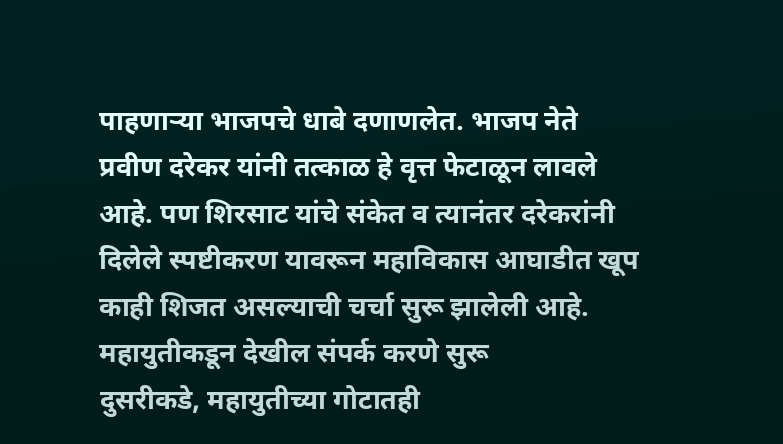पाहणाऱ्या भाजपचे धाबे दणाणलेत. भाजप नेते प्रवीण दरेकर यांनी तत्काळ हे वृत्त फेटाळून लावले आहे. पण शिरसाट यांचे संकेत व त्यानंतर दरेकरांनी दिलेले स्पष्टीकरण यावरून महाविकास आघाडीत खूप काही शिजत असल्याची चर्चा सुरू झालेली आहे.
महायुतीकडून देखील संपर्क करणे सुरू
दुसरीकडे, महायुतीच्या गोटातही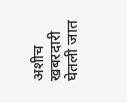अशीच खबरदारी घेतली जात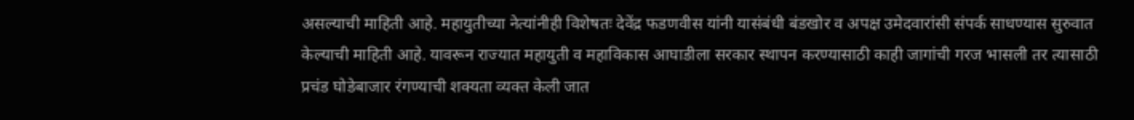असल्याची माहिती आहे. महायुतीच्या नेत्यांनीही विशेषतः देवेंद्र फडणवीस यांनी यासंबंधी बंडखोर व अपक्ष उमेदवारांसी संपर्क साधण्यास सुरुवात केल्याची माहिती आहे. यावरून राज्यात महायुती व महाविकास आघाडीला सरकार स्थापन करण्यासाठी काही जागांची गरज भासली तर त्यासाठी प्रचंड घोडेबाजार रंगण्याची शक्यता व्यक्त केली जात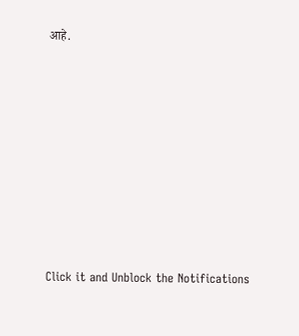आहे.












Click it and Unblock the Notifications